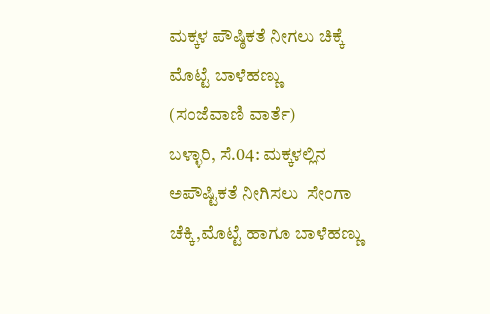ಮಕ್ಕಳ ಪೌಷ್ಠಿಕತೆ ನೀಗಲು ಚಿಕ್ಕೆ ಮೊಟ್ಟೆ ಬಾಳೆಹಣ್ಣು
(ಸಂಜೆವಾಣಿ ವಾರ್ತೆ)
ಬಳ್ಳಾರಿ, ಸೆ.04: ಮಕ್ಕಳಲ್ಲಿನ ಅಪೌಷ್ಟಿಕತೆ ನೀಗಿಸಲು  ಸೇಂಗಾ ಚೆಕ್ಕಿ,ಮೊಟ್ಟೆ ಹಾಗೂ ಬಾಳೆಹಣ್ಣು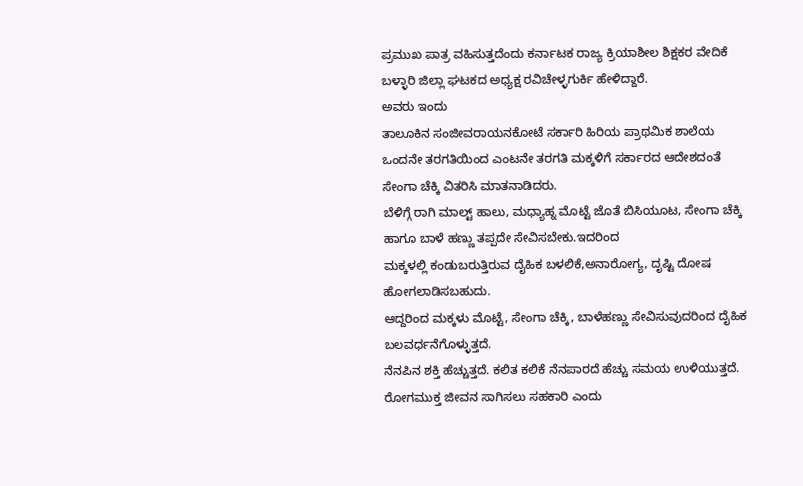ಪ್ರಮುಖ ಪಾತ್ರ ವಹಿಸುತ್ತದೆಂದು ಕರ್ನಾಟಕ ರಾಜ್ಯ ಕ್ರಿಯಾಶೀಲ ಶಿಕ್ಷಕರ ವೇದಿಕೆ ಬಳ್ಳಾರಿ ಜಿಲ್ಲಾ ಘಟಕದ ಅಧ್ಯಕ್ಷ ರವಿಚೇಳ್ಳಗುರ್ಕಿ ಹೇಳಿದ್ದಾರೆ.
ಅವರು ಇಂದು
ತಾಲೂಕಿನ ಸಂಜೀವರಾಯನಕೋಟೆ ಸರ್ಕಾರಿ ಹಿರಿಯ ಪ್ರಾಥಮಿಕ ಶಾಲೆಯ ಒಂದನೇ ತರಗತಿಯಿಂದ ಎಂಟನೇ ತರಗತಿ ಮಕ್ಕಳಿಗೆ ಸರ್ಕಾರದ ಆದೇಶದಂತೆ ಸೇಂಗಾ ಚೆಕ್ಕಿ ವಿತರಿಸಿ ಮಾತನಾಡಿದರು.
ಬೆಳಿಗ್ಗೆ ರಾಗಿ ಮಾಲ್ಟ್ ಹಾಲು, ಮಧ್ಯಾಹ್ನ ಮೊಟ್ಟೆ ಜೊತೆ ಬಿಸಿಯೂಟ, ಸೇಂಗಾ ಚೆಕ್ಕಿ ಹಾಗೂ ಬಾಳೆ ಹಣ್ಣು ತಪ್ಪದೇ ಸೇವಿಸಬೇಕು.ಇದರಿಂದ
ಮಕ್ಕಳಲ್ಲಿ ಕಂಡುಬರುತ್ತಿರುವ ದೈಹಿಕ ಬಳಲಿಕೆ,ಅನಾರೋಗ್ಯ, ದೃಷ್ಟಿ ದೋಷ ಹೋಗಲಾಡಿಸಬಹುದು.
ಆದ್ದರಿಂದ ಮಕ್ಕಳು ಮೊಟ್ಟೆ, ಸೇಂಗಾ ಚೆಕ್ಕಿ, ಬಾಳೆಹಣ್ಣು ಸೇವಿಸುವುದರಿಂದ ದೈಹಿಕ ಬಲವರ್ಧನೆಗೊಳ್ಳುತ್ತದೆ.
ನೆನಪಿನ ಶಕ್ತಿ ಹೆಚ್ಚುತ್ತದೆ. ಕಲಿತ ಕಲಿಕೆ ನೆನಪಾರದೆ ಹೆಚ್ಚು ಸಮಯ ಉಳಿಯುತ್ತದೆ. ರೋಗಮುಕ್ತ ಜೀವನ ಸಾಗಿಸಲು ಸಹಕಾರಿ ಎಂದು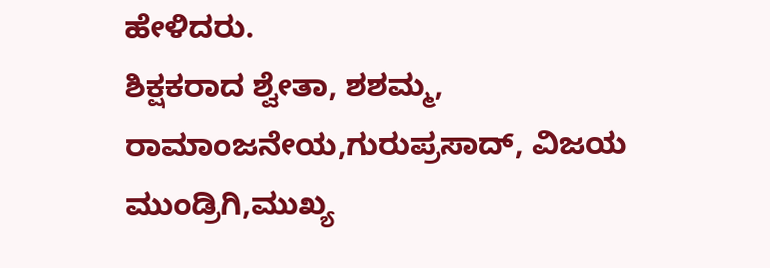ಹೇಳಿದರು.
ಶಿಕ್ಷಕರಾದ ಶ್ವೇತಾ, ಶಶಮ್ಮ, ರಾಮಾಂಜನೇಯ,ಗುರುಪ್ರಸಾದ್, ವಿಜಯ ಮುಂಡ್ರಿಗಿ,ಮುಖ್ಯ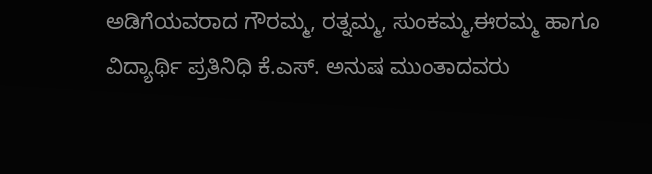ಅಡಿಗೆಯವರಾದ ಗೌರಮ್ಮ, ರತ್ನಮ್ಮ, ಸುಂಕಮ್ಮ,ಈರಮ್ಮ ಹಾಗೂ ವಿದ್ಯಾರ್ಥಿ ಪ್ರತಿನಿಧಿ ಕೆ.ಎಸ್. ಅನುಷ ಮುಂತಾದವರು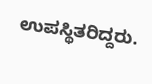ಉಪಸ್ಥಿತರಿದ್ದರು.